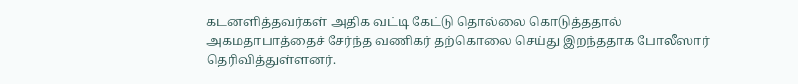கடனளித்தவர்கள் அதிக வட்டி கேட்டு தொல்லை கொடுத்ததால் அகமதாபாத்தைச் சேர்ந்த வணிகர் தற்கொலை செய்து இறந்ததாக போலீஸார் தெரிவித்துள்ளனர்.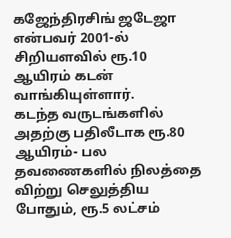கஜேந்திரசிங் ஜடேஜா என்பவர் 2001-ல் சிறியளவில் ரூ.10 ஆயிரம் கடன் வாங்கியுள்ளார்.
கடந்த வருடங்களில் அதற்கு பதிலீடாக ரூ.80 ஆயிரம்- பல தவணைகளில் நிலத்தை விற்று செலுத்திய போதும், ரூ.5 லட்சம்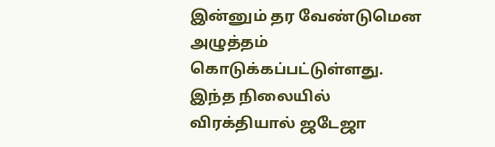இன்னும் தர வேண்டுமென அழுத்தம் கொடுக்கப்பட்டுள்ளது.
இந்த நிலையில் விரக்தியால் ஜடேஜா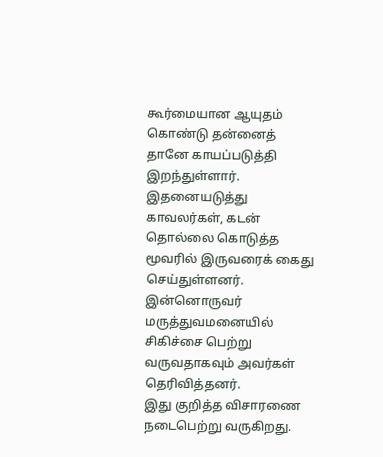கூர்மையான ஆயுதம் கொண்டு தன்னைத் தானே காயப்படுத்தி இறந்துள்ளார்.
இதனையடுத்து காவலர்கள், கடன் தொல்லை கொடுத்த மூவரில் இருவரைக் கைது செய்துள்ளனர்.
இன்னொருவர் மருத்துவமனையில் சிகிச்சை பெற்று வருவதாகவும் அவர்கள் தெரிவித்தனர்.
இது குறித்த விசாரணை நடைபெற்று வருகிறது.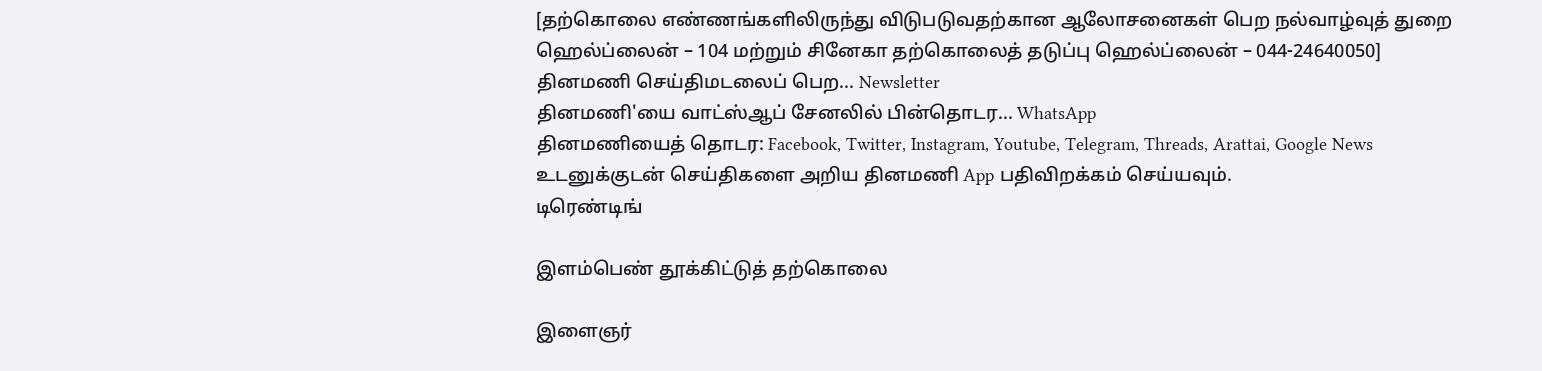[தற்கொலை எண்ணங்களிலிருந்து விடுபடுவதற்கான ஆலோசனைகள் பெற நல்வாழ்வுத் துறை ஹெல்ப்லைன் – 104 மற்றும் சினேகா தற்கொலைத் தடுப்பு ஹெல்ப்லைன் – 044-24640050]
தினமணி செய்திமடலைப் பெற... Newsletter
தினமணி'யை வாட்ஸ்ஆப் சேனலில் பின்தொடர... WhatsApp
தினமணியைத் தொடர: Facebook, Twitter, Instagram, Youtube, Telegram, Threads, Arattai, Google News
உடனுக்குடன் செய்திகளை அறிய தினமணி App பதிவிறக்கம் செய்யவும்.
டிரெண்டிங்

இளம்பெண் தூக்கிட்டுத் தற்கொலை

இளைஞர்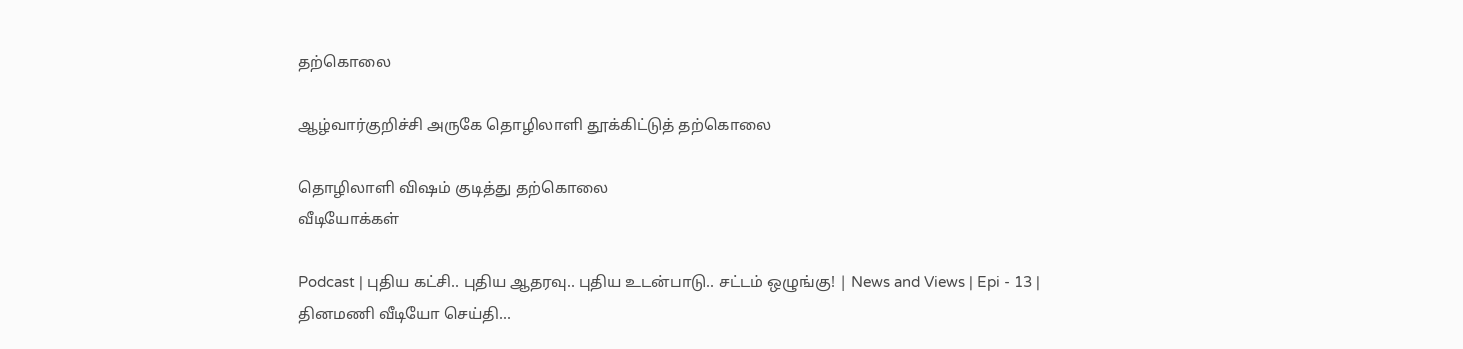தற்கொலை

ஆழ்வார்குறிச்சி அருகே தொழிலாளி தூக்கிட்டுத் தற்கொலை

தொழிலாளி விஷம் குடித்து தற்கொலை
வீடியோக்கள்

Podcast | புதிய கட்சி.. புதிய ஆதரவு.. புதிய உடன்பாடு.. சட்டம் ஒழுங்கு! | News and Views | Epi - 13 |
தினமணி வீடியோ செய்தி...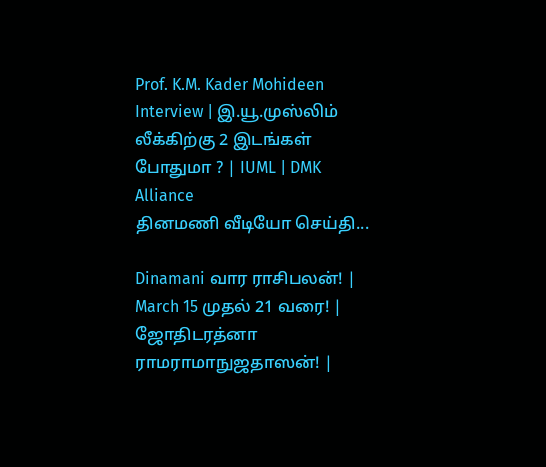Prof. K.M. Kader Mohideen Interview | இ.யூ.முஸ்லிம் லீக்கிற்கு 2 இடங்கள் போதுமா ? | IUML | DMK Alliance
தினமணி வீடியோ செய்தி...

Dinamani வார ராசிபலன்! | March 15 முதல் 21 வரை! | ஜோதிடரத்னா ராமராமாநுஜதாஸன்! |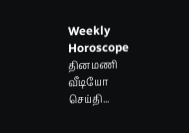Weekly Horoscope
தினமணி வீடியோ செய்தி...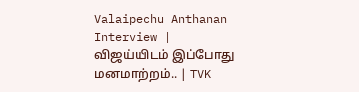Valaipechu Anthanan Interview | விஜய்யிடம் இப்போது மனமாற்றம்.. | TVK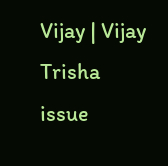Vijay | Vijay Trisha issue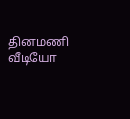தினமணி வீடியோ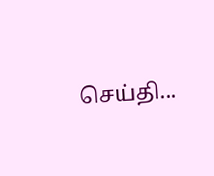செய்தி...